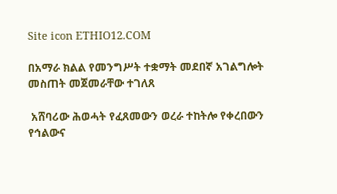Site icon ETHIO12.COM

በአማራ ክልል የመንግሥት ተቋማት መደበኛ አገልግሎት መስጠት መጀመራቸው ተገለጸ

 አሸባሪው ሕወሓት የፈጸመውን ወረራ ተከትሎ የቀረበውን የኅልውና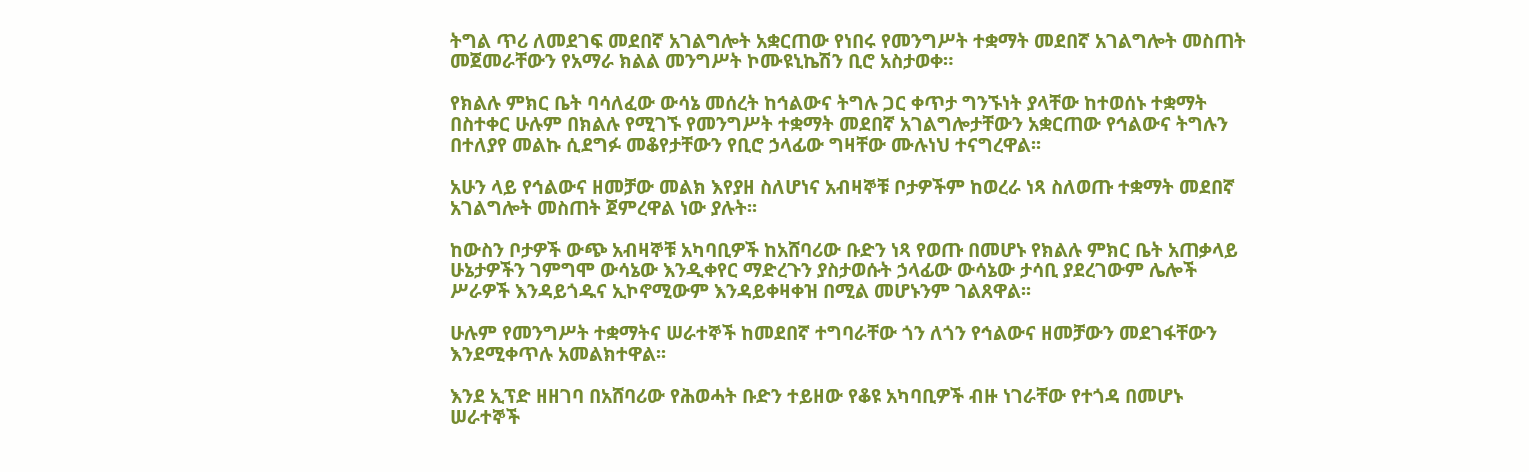ትግል ጥሪ ለመደገፍ መደበኛ አገልግሎት አቋርጠው የነበሩ የመንግሥት ተቋማት መደበኛ አገልግሎት መስጠት መጀመራቸውን የአማራ ክልል መንግሥት ኮሙዩኒኬሽን ቢሮ አስታወቀ።

የክልሉ ምክር ቤት ባሳለፈው ውሳኔ መሰረት ከኅልውና ትግሉ ጋር ቀጥታ ግንኙነት ያላቸው ከተወሰኑ ተቋማት በስተቀር ሁሉም በክልሉ የሚገኙ የመንግሥት ተቋማት መደበኛ አገልግሎታቸውን አቋርጠው የኅልውና ትግሉን በተለያየ መልኩ ሲደግፉ መቆየታቸውን የቢሮ ኃላፊው ግዛቸው ሙሉነህ ተናግረዋል፡፡

አሁን ላይ የኅልውና ዘመቻው መልክ እየያዘ ስለሆነና አብዛኞቹ ቦታዎችም ከወረራ ነጻ ስለወጡ ተቋማት መደበኛ አገልግሎት መስጠት ጀምረዋል ነው ያሉት፡፡

ከውስን ቦታዎች ውጭ አብዛኞቹ አካባቢዎች ከአሸባሪው ቡድን ነጻ የወጡ በመሆኑ የክልሉ ምክር ቤት አጠቃላይ ሁኔታዎችን ገምግሞ ውሳኔው እንዲቀየር ማድረጉን ያስታወሱት ኃላፊው ውሳኔው ታሳቢ ያደረገውም ሌሎች ሥራዎች እንዳይጎዱና ኢኮኖሚውም እንዳይቀዛቀዝ በሚል መሆኑንም ገልጸዋል፡፡

ሁሉም የመንግሥት ተቋማትና ሠራተኞች ከመደበኛ ተግባራቸው ጎን ለጎን የኅልውና ዘመቻውን መደገፋቸውን እንደሚቀጥሉ አመልክተዋል፡፡

እንደ ኢፕድ ዘዘገባ በአሸባሪው የሕወሓት ቡድን ተይዘው የቆዩ አካባቢዎች ብዙ ነገራቸው የተጎዳ በመሆኑ ሠራተኞች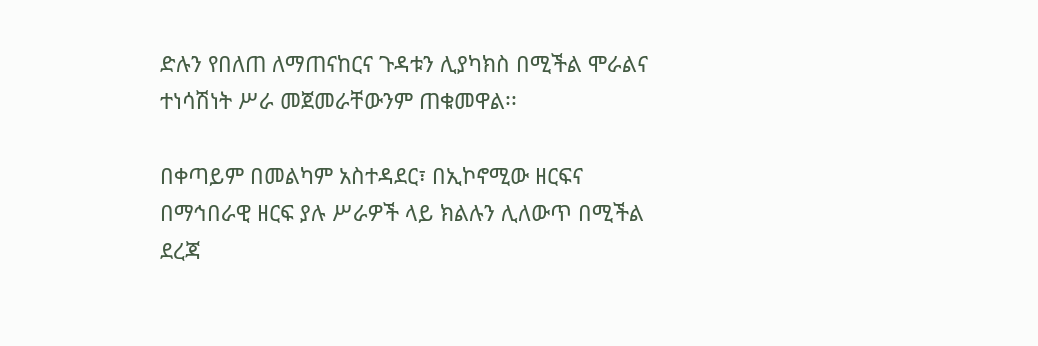ድሉን የበለጠ ለማጠናከርና ጉዳቱን ሊያካክስ በሚችል ሞራልና ተነሳሽነት ሥራ መጀመራቸውንም ጠቁመዋል፡፡

በቀጣይም በመልካም አስተዳደር፣ በኢኮኖሚው ዘርፍና በማኅበራዊ ዘርፍ ያሉ ሥራዎች ላይ ክልሉን ሊለውጥ በሚችል ደረጃ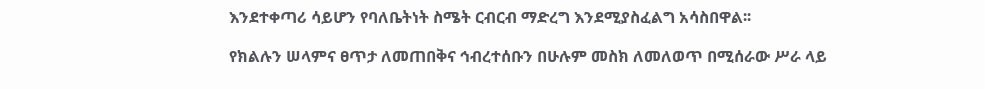እንደተቀጣሪ ሳይሆን የባለቤትነት ስሜት ርብርብ ማድረግ እንደሚያስፈልግ አሳስበዋል፡፡

የክልሉን ሠላምና ፀጥታ ለመጠበቅና ኅብረተሰቡን በሁሉም መስክ ለመለወጥ በሚሰራው ሥራ ላይ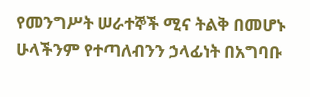የመንግሥት ሠራተኞች ሚና ትልቅ በመሆኑ ሁላችንም የተጣለብንን ኃላፊነት በአግባቡ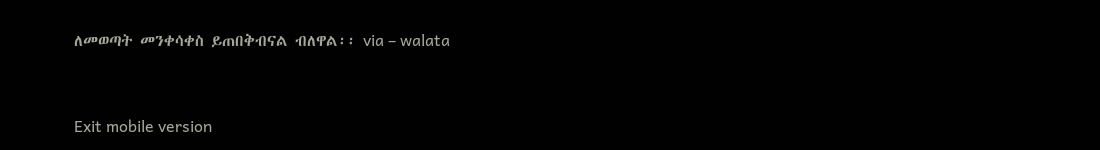ለመወጣት መንቀሳቀስ ይጠበቅብናል ብለዋል፡፡ via – walata


Exit mobile version